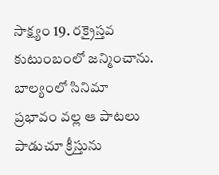సాక్ష్యం 19. రక్రైస్తవ కుటుంబంలో జన్మించాను. బాల్యంలో సినిమా
ప్రభావం వల్ల ఆ పాటలు పాడుచూ క్రీస్తును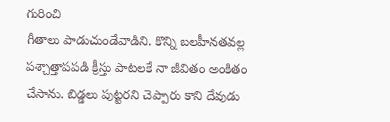గురించి
గీతాలు పాడుచుండేవాడిని. కొన్ని బలహీనతవల్ల
పశ్చాత్తాపపడి క్రీస్తు పాటలకే నా జీవితం అంకితం
చేసాను. బిడ్డలు పుట్టరని చెప్పారు కాని దేవుడు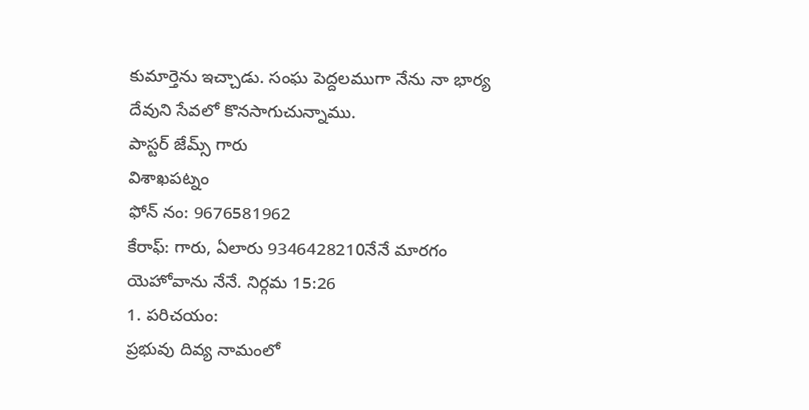కుమార్తెను ఇచ్చాడు. సంఘ పెద్దలముగా నేను నా భార్య
దేవుని సేవలో కొనసాగుచున్నాము.
పాస్టర్ జేమ్స్ గారు
విశాఖపట్నం
ఫోన్ నం: 9676581962
కేరాఫ్: గారు, ఏలారు 9346428210నేనే మారగం
యెహోవాను నేనే. నిర్గమ 15:26
1. పరిచయం:
ప్రభువు దివ్య నామంలో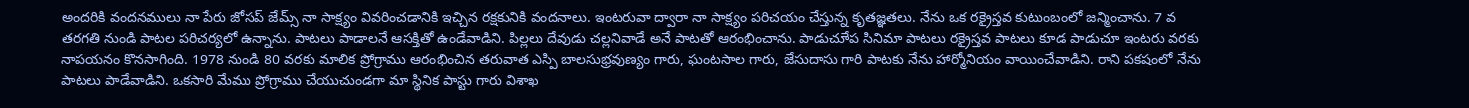అందరికి వందనములు నా పేరు జోసప్ జేమ్స్ నా సాక్ష్యం వివరించడానికి ఇచ్చిన రక్షకునికి వందనాలు. ఇంటరువా ద్వారా నా సాక్ష్యం పరిచయం చేస్తున్న కృతజ్ఞతలు. నేను ఒక రక్రైస్తవ కుటుంబంలో జన్మించాను. 7 వ తరగతి నుండి పాటల పరిచర్యలో ఉన్నాను. పాటలు పాడాలనే ఆసక్తితో ఉండేవాడిని. పిల్లలు దేవుడు చల్లనివాడే అనే పాటతో ఆరంభించాను. పాడుచూేప సినిమా పాటలు రక్రైస్తవ పాటలు కూడ పాడుచూ ఇంటరు వరకు నాపయనం కొనసాగింది. 1978 నుండి 80 వరకు మాలిక ప్రోగ్రాము ఆరంభించిన తరువాత ఎస్పి బాలసుభ్రవుణ్యం గారు, ఘంటసాల గారు, జేసుదాసు గారి పాటకు నేను హార్మోనియం వాయించేవాడిని. రాని పకషంలో నేను పాటలు పాడేవాడిని. ఒకసారి మేము ప్రోగ్రాము చేయుచుండగా మా స్థినిక పాస్టు గారు విశాఖ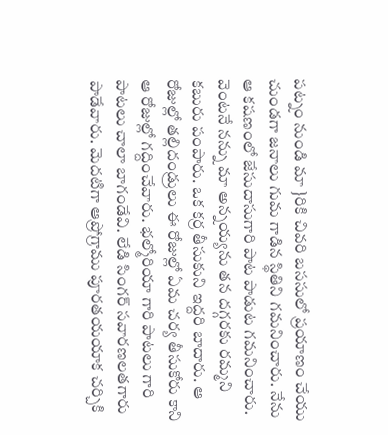పట్నం నుండి మా }రికి చివరి బససులో ప్రయాణం చేయు చుండగా జనాలు గుమ గాడిన స్థితిని గమనించారు. నేను ఆ కషణంలో జేసుదాసుగారి పాట పాడుట గమనించారు. వెంటనే నన్ను మా అన్నయ్యను తన దగ్గరకు రమ్మని కబురు పంపారు. ఒక కర్ర తీసుకుని ఇద్దరి బాదారు. ఆ రోజుల్లో తల్లిదండ్రులు ఈ రోజుల్లో ఏమ చర్య తీసుకోరు కాని ఆ రోజుల్లో గద్దించేవారు. భల్మోరియా గారి పాటలు గారి పాటలు చాలా బాగండేవి. లేడి సింగర్ సవారణలతగారు పాడేవారు. వెుదటిగా ఆప్రోగ్రాము పూరతయయాక చర్చికి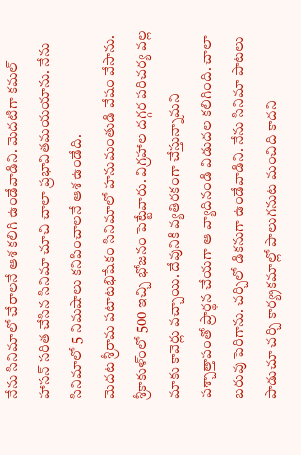నేను సినిమాలో చేరాలనే ఆశ కలిగి ఉండేవాడిని. వెుదటిగా కమల్ హాసన్ సరిత చేసిన సినిమా చూచి చాలా ప్రభావితమయయాను. నేను సినిమాలో 5 నిమషాలు కనిపించాలనే ఆశ ఉండేది.
వెుదట శ్రీరామ పటాటభిషేకం సినిమాలో హనుమంతుడి వేషం వేసాను. శ్రీకాకుళ్ంలో 500 ఇచ్చి భోజనం పెట్టేవారు. విగ్రహాల దగ్గర పరిచర్య వల్ల మాకు కావెర్లు వచ్చాయి. దేవునికి వ్యతిరకంగా చేస్తున్నామని పశ్చాత్తాపంతో ప్రార్థన చేయగా ఆ వ్యాదినండి విడుదల కలిగింది. చాలా బరువు పెరిగాను. చర్చిలో డికనుగా ఉండేవాడిని. నేను సినిమా పాటలు పాడుచూ చర్చి కార్య్రకమాల్లో పాలుగనుట మంచిది కాదని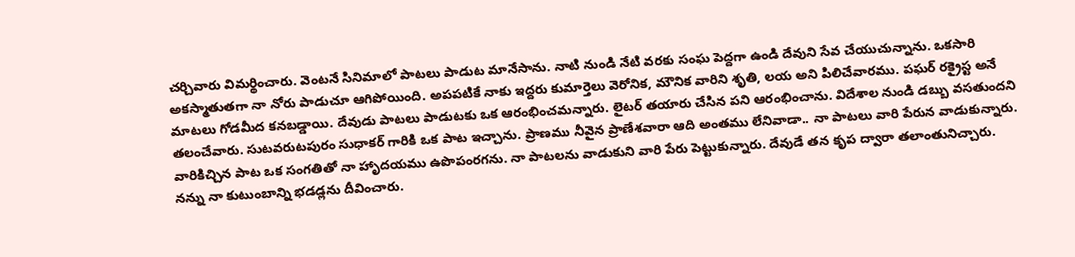చర్చివారు విమర్థించారు. వెంటనే సినిమాలో పాటలు పాడుట మానేసాను. నాటి నుండి నేటి వరకు సంఘ పెద్దగా ఉండి దేవుని సేవ చేయుచున్నాను. ఒకసారి అకస్మాతుతగా నా నోరు పాడుచూ ఆగిపోయింది. అపపటికే నాకు ఇద్దరు కుమార్తెలు వెరోనిక, మౌనిక వారిని శృతి, లయ అని పిలిచేవారము. పఘర్ రక్రైస్ట అనే మాటలు గోడమీద కనబడ్డాయి. దేవుడు పాటలు పాడుటకు ఒక ఆరంభించమన్నారు. లైటర్ తయారు చేసిన పని ఆరంభించాను. విదేశాల నుండి డబ్బు వసతుందని తలంచేవారు. సుటవరుటపురం సుధాకర్ గారికి ఒక పాట ఇచ్చాను. ప్రాణము నీవైన ప్రాణేశవారా ఆది అంతము లేనివాడా.. నా పాటలు వారి పేరున వాడుకున్నారు. వారికిచ్చిన పాట ఒక సంగతితో నా హాృదయము ఉపొపంరగను. నా పాటలను వాడుకుని వారి పేరు పెట్టుకున్నారు. దేవుడే తన కృప ద్వారా తలాంతునిచ్చారు. నన్ను నా కుటుంబాన్ని భడడ్లను దీవించారు.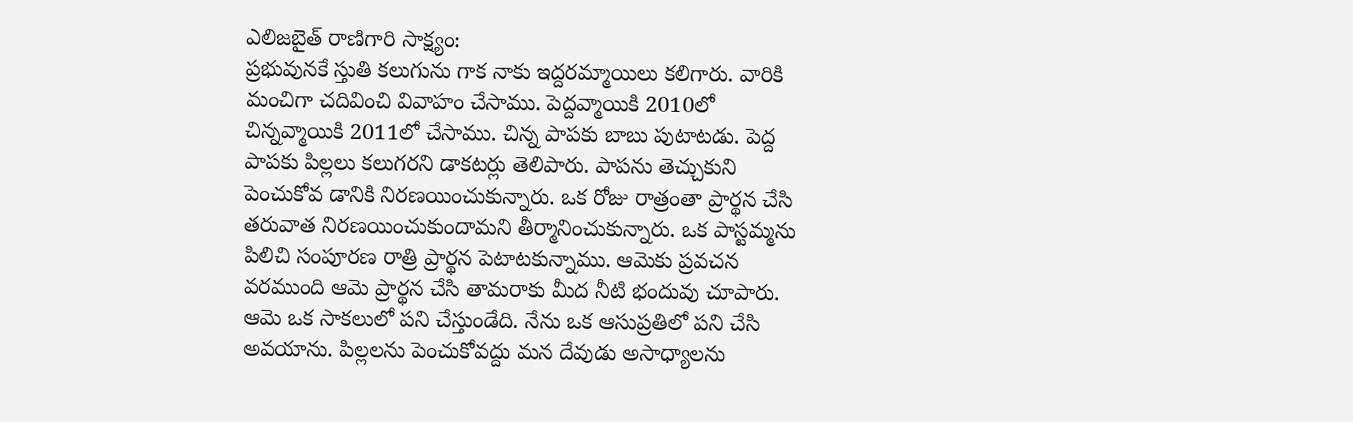ఎలిజబైత్ రాణిగారి సాక్ష్యం:
ప్రభువునకే స్తుతి కలుగును గాక నాకు ఇద్దరమ్మాయిలు కలిగారు. వారికి మంచిగా చదివించి వివాహం చేసాము. పెద్దవ్మాయికి 2010లో చిన్నవ్మాయికి 2011లో చేసాము. చిన్న పాపకు బాబు పుటాటడు. పెద్ద పాపకు పిల్లలు కలుగరని డాకటర్లు తెలిపారు. పాపను తెచ్చుకుని పెంచుకోవ డానికి నిరణయించుకున్నారు. ఒక రోజు రాత్రంతా ప్రార్థన చేసి తరువాత నిరణయించుకుందామని తీర్మానించుకున్నారు. ఒక పాస్టమ్మను పిలిచి సంపూరణ రాత్రి ప్రార్థన పెటాటకున్నాము. ఆమెకు ప్రవచన వరముంది ఆమె ప్రార్థన చేసి తామరాకు మీద నీటి భందువు చూపారు. ఆమె ఒక సాకలులో పని చేస్తుండేది. నేను ఒక ఆసుప్రతిలో పని చేసి అవయాను. పిల్లలను పెంచుకోవద్దు మన దేవుడు అసాధ్యాలను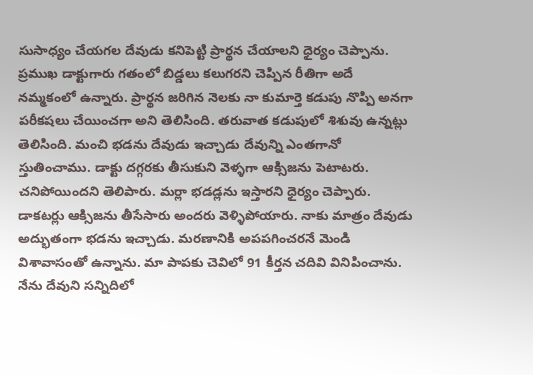సుసాధ్యం చేయగల దేవుడు కనిపెట్టి ప్రార్థన చేయాలని ధైర్యం చెప్పాను.
ప్రముఖ డాక్టుగారు గతంలో బిడ్డలు కలుగరని చెప్పిన రీతిగా అదే నమ్మకంలో ఉన్నారు. ప్రార్థన జరిగిన నెలకు నా కుమార్తె కడుపు నొప్పి అనగా పరీకషలు చేయించగా అని తెలిసింది. తరువాత కడుపులో శిశువు ఉన్నట్లు తెలిసింది. మంచి భడను దేవుడు ఇచ్చాడు దేవున్ని ఎంతగానో స్తుతించాము. డాక్టు దగ్గరకు తీసుకుని వెళ్ళగా ఆక్సిజను పెటాటరు. చనిపోయిందని తెలిపారు. మర్లా భడడ్లను ఇస్తారని ధైర్యం చెప్పారు. డాకటర్లు ఆక్సిజను తీసేసారు అందరు వెళ్ళిపోయారు. నాకు మాత్రం దేవుడు అద్భుతంగా భడను ఇచ్చాడు. మరణానికి అపపగించరనే వెుండి విశావాసంతో ఉన్నాను. మా పాపకు చెవిలో 91 కీర్తన చదివి వినిపించాను. నేను దేవుని సన్నిదిలో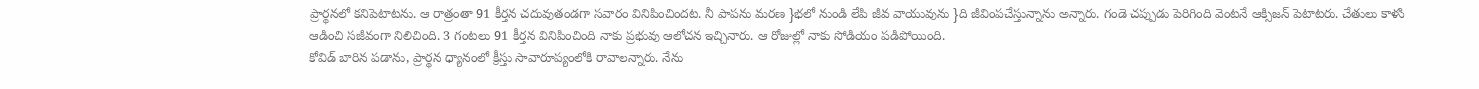ప్రార్థనలో కనిపెటాటను. ఆ రాత్రంతా 91 కీర్తన చదువుతండగా సవారం వినిపించిందట. నీ పాపను మరణ }భలో నుండి లేపి జీవ వాయువును }ది జీవింపచేస్తున్నాను అన్నారు. గండె చప్పుడు పెరిగింది వెంటనే ఆక్సిజన్ పెటాటరు. చేతులు కాళుి ఆడించి సజీవంగా నిలిచింది. 3 గంటలు 91 కీర్తన వినిపించింది నాకు ప్రభువు ఆలోచన ఇచ్చినారు. ఆ రోజుల్లో నాకు సోడియం పడిపోయింది.
కోవిడ్ బారిన పడాను, ప్రార్థన ధ్యానంలో క్రీస్తు సావారూప్యంలోకి రావాలన్నారు. నేను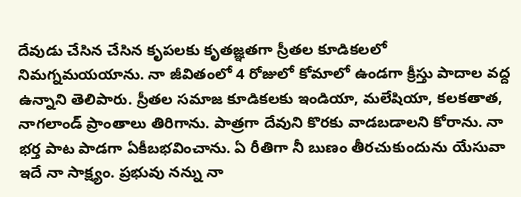దేవుడు చేసిన చేసిన కృపలకు కృతజ్ఞతగా స్రీతల కూడికలలో నిమగ్నమయయాను. నా జీవితంలో 4 రోజులో కోమాలో ఉండగా క్రీస్తు పాదాల వద్ద ఉన్నాని తెలిపారు. స్రీతల సమాజ కూడికలకు ఇండియా, మలేషియా, కలకతాత, నాగలాండ్ ప్రాంతాలు తిరిగాను. పాత్రగా దేవుని కొరకు వాడబడాలని కోరాను. నా భర్త పాట పాడగా ఏకీబభవించాను. ఏ రీతిగా నీ బుణం తీరచుకుందును యేసువా ఇదే నా సాక్ష్యం. ప్రభువు నన్ను నా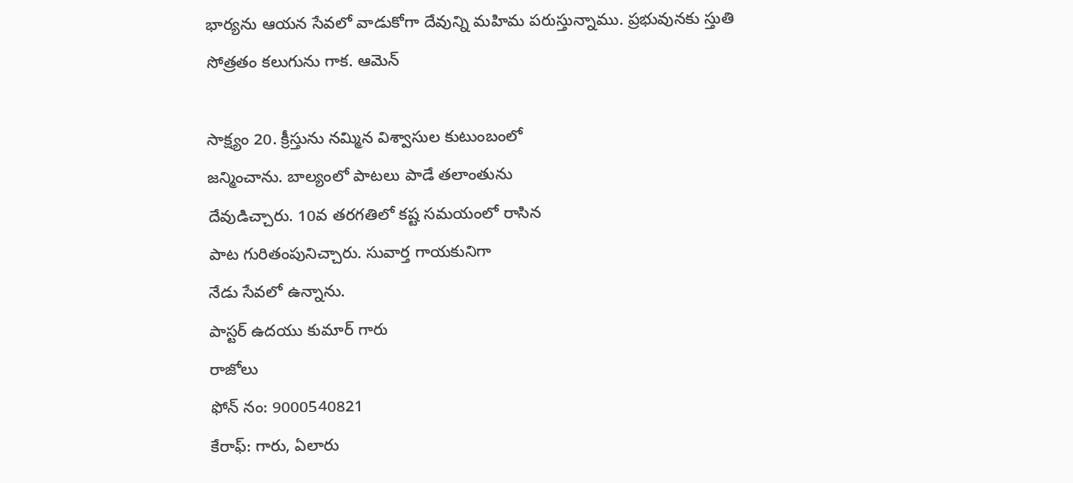భార్యను ఆయన సేవలో వాడుకోగా దేవున్ని మహిమ పరుస్తున్నాము. ప్రభువునకు స్తుతి సోత్రతం కలుగును గాక. ఆమెన్

సాక్ష్యం 20. క్రీస్తును నమ్మిన విశ్వాసుల కుటుంబంలో
జన్మించాను. బాల్యంలో పాటలు పాడే తలాంతును
దేవుడిచ్చారు. 10వ తరగతిలో కష్ట సమయంలో రాసిన
పాట గురితంపునిచ్చారు. సువార్త గాయకునిగా
నేడు సేవలో ఉన్నాను.
పాస్టర్ ఉదయు కుమార్ గారు
రాజోలు
ఫోన్ నం: 9000540821
కేరాఫ్: గారు, ఏలారు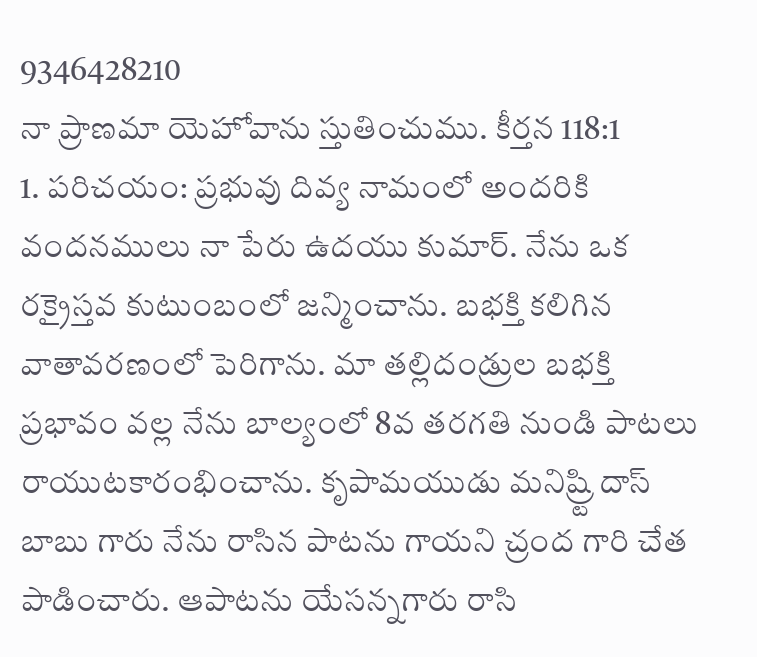9346428210
నా ప్రాణమా యెహోవాను స్తుతించుము. కీర్తన 118:1
1. పరిచయం: ప్రభువు దివ్య నామంలో అందరికి వందనములు నా పేరు ఉదయు కుమార్. నేను ఒక రక్రైస్తవ కుటుంబంలో జన్మించాను. బభక్తి కలిగిన వాతావరణంలో పెరిగాను. మా తల్లిదండ్రుల బభక్తి ప్రభావం వల్ల నేను బాల్యంలో 8వ తరగతి నుండి పాటలు రాయుటకారంభించాను. కృపామయుడు మనిష్ర్టి దాస్ బాబు గారు నేను రాసిన పాటను గాయని చ్రంద గారి చేత పాడించారు. ఆపాటను యేసన్నగారు రాసి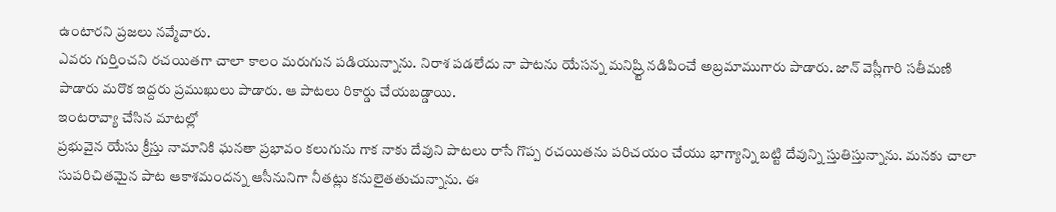ఉంటారని ప్రజలు నవ్మేవారు.
ఎవరు గుర్తించని రచయితగా చాలా కాలం మరుగున పడియున్నాను. నిరాశ పడలేదు నా పాటను యేసన్న మనిష్ర్టి నడిపించే అబ్రమాముగారు పాడారు. జాన్ వెస్లీగారి సతీమణి పాడారు మరొక ఇద్దరు ప్రముఖులు పాడారు. ఆ పాటలు రికార్డు చేయబడ్డాయి.
ఇంటరావ్యా చేసిన మాటల్లో
ప్రభువైన యేసు క్రీస్తు నామానికి ఘనతా ప్రభావం కలుగును గాక నాకు దేవుని పాటలు రాసే గొప్ప రచయితను పరిచయం చేయు భాగ్యాన్ని బట్టి దేవున్ని స్తుతిస్తున్నాను. మనకు చాలా సుపరిచితమైన పాట ఆకాశమందన్న ఆసీనునిగా నీతట్లు కనులైతతుచున్నాను. ఈ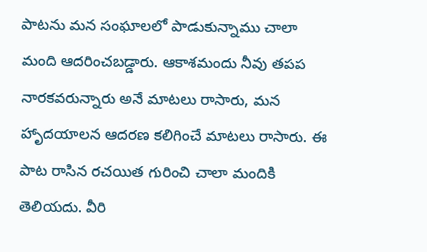పాటను మన సంఘాలలో పాడుకున్నాము చాలా మంది ఆదరించబడ్డారు. ఆకాశమందు నీవు తపప నారకవరున్నారు అనే మాటలు రాసారు, మన హాృదయాలన ఆదరణ కలిగించే మాటలు రాసారు. ఈ పాట రాసిన రచయిత గురించి చాలా మందికి తెలియదు. వీరి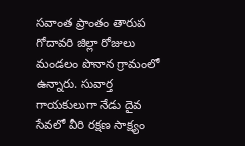సవాంత ప్రాంతం తారుప గోదావరి జిల్లా రోజులు మండలం పొనాన గ్రామంలో ఉన్నారు. సువార్త గాయకులుగా నేడు దైవ సేవలో వీరి రక్షణ సాక్ష్యం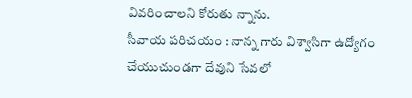వివరించాలని కోరుతు న్నాను.
సీవాయ పరిచయం : నాన్న గారు విశ్వాసిగా ఉద్యోగం చేయుచుండగా దేవుని సేవలో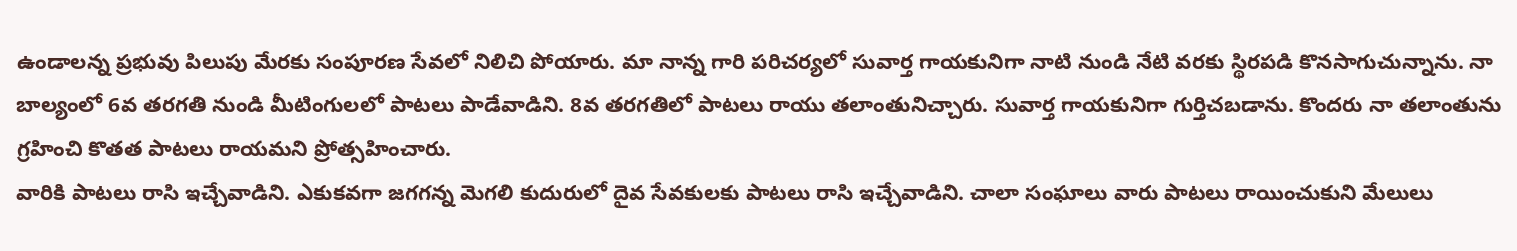ఉండాలన్న ప్రభువు పిలుపు మేరకు సంపూరణ సేవలో నిలిచి పోయారు. మా నాన్న గారి పరిచర్యలో సువార్త గాయకునిగా నాటి నుండి నేటి వరకు స్థిరపడి కొనసాగుచున్నాను. నా బాల్యంలో 6వ తరగతి నుండి మీటింగులలో పాటలు పాడేవాడిని. 8వ తరగతిలో పాటలు రాయు తలాంతునిచ్చారు. సువార్త గాయకునిగా గుర్తిచబడాను. కొందరు నా తలాంతును గ్రహించి కొతత పాటలు రాయమని ప్రోత్సహించారు.
వారికి పాటలు రాసి ఇచ్చేవాడిని. ఎకుకవగా జగగన్న వెుగలి కుదురులో దైవ సేవకులకు పాటలు రాసి ఇచ్చేవాడిని. చాలా సంఘాలు వారు పాటలు రాయించుకుని మేలులు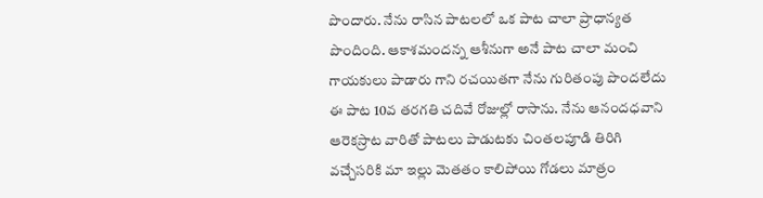పొందారు. నేను రాసిన పాటలలో ఒక పాట చాలా ప్రాధాన్యత పొందింది. ఆకాశమందన్న ఆశీనుగా అనే పాట చాలా మంచి గాయకులు పాడారు గాని రచయితగా నేను గురితంపు పొందలేదు ఈ పాట 10వ తరగతి చదివే రోజుల్లో రాసాను. నేను ఆనందధవాని ఆరెకస్రాట వారితో పాటలు పాడుటకు చింతలపూడి తిరిగి వచ్చేసరికి మా ఇల్లు వెుతతం కాలిపోయి గోడలు మాత్రం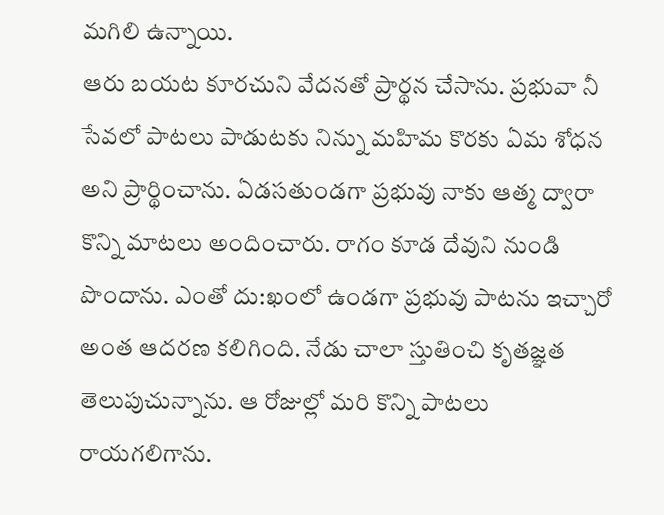మగిలి ఉన్నాయి.
ఆరు బయట కూరచుని వేదనతో ప్రార్థన చేసాను. ప్రభువా నీ సేవలో పాటలు పాడుటకు నిన్ను మహిమ కొరకు ఏమ శోధన అని ప్రార్థించాను. ఏడసతుండగా ప్రభువు నాకు ఆత్మ ద్వారా కొన్ని మాటలు అందించారు. రాగం కూడ దేవుని నుండి పొందాను. ఎంతో దు:ఖంలో ఉండగా ప్రభువు పాటను ఇచ్చారో అంత ఆదరణ కలిగింది. నేడు చాలా స్తుతించి కృతజ్ఞత తెలుపుచున్నాను. ఆ రోజుల్లో మరి కొన్ని పాటలు రాయగలిగాను.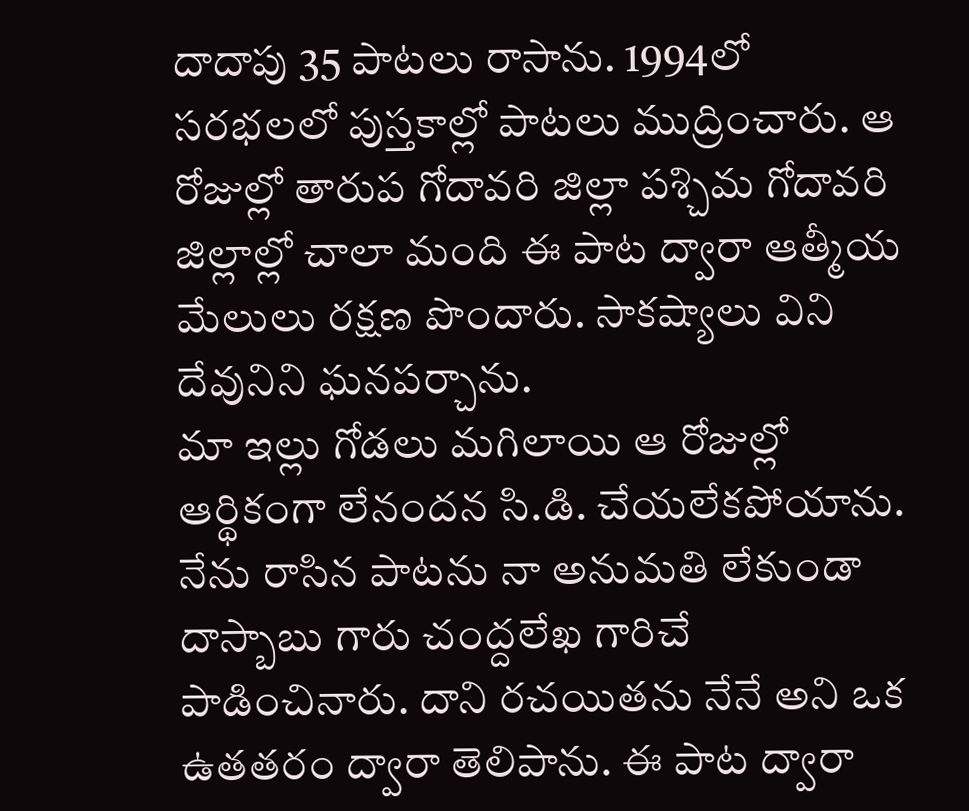దాదాపు 35 పాటలు రాసాను. 1994లో సరభలలో పుస్తకాల్లో పాటలు ముద్రించారు. ఆ రోజుల్లో తారుప గోదావరి జిల్లా పశ్చిమ గోదావరి జిల్లాల్లో చాలా మంది ఈ పాట ద్వారా ఆత్మీయ మేలులు రక్షణ పొందారు. సాకష్యాలు విని దేవునిని ఘనపర్చాను.
మా ఇల్లు గోడలు మగిలాయి ఆ రోజుల్లో ఆర్థికంగా లేనందన సి.డి. చేయలేకపోయాను. నేను రాసిన పాటను నా అనుమతి లేకుండా దాస్బాబు గారు చంద్దలేఖ గారిచే పాడించినారు. దాని రచయితను నేనే అని ఒక ఉతతరం ద్వారా తెలిపాను. ఈ పాట ద్వారా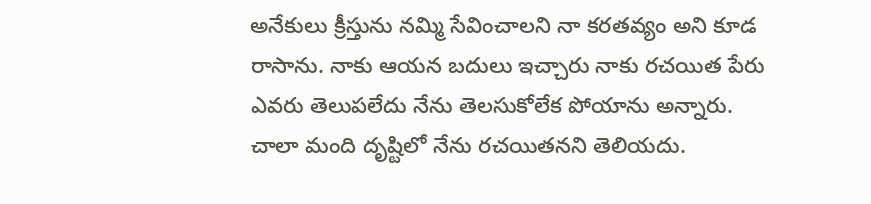అనేకులు క్రీస్తును నమ్మి సేవించాలని నా కరతవ్యం అని కూడ రాసాను. నాకు ఆయన బదులు ఇచ్చారు నాకు రచయిత పేరు ఎవరు తెలుపలేదు నేను తెలసుకోలేక పోయాను అన్నారు. చాలా మంది దృష్టిలో నేను రచయితనని తెలియదు.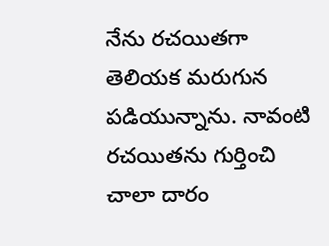నేను రచయితగా తెలియక మరుగున పడియున్నాను. నావంటి రచయితను గుర్తించి చాలా దారం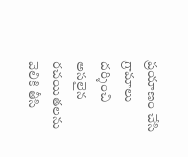ప్రయాణం చేసి గ్రామాలు దర్శించి అసలైన రచయితలను వెలికి తీసి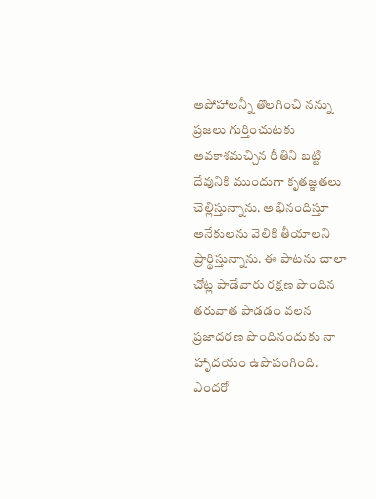అపోహాలన్నీ తొలగించి నన్ను ప్రజలు గుర్తించుటకు అవకాశమచ్చిన రీతిని బట్టి దేవునికి ముందుగా కృతజ్ఞతలు చెల్లిస్తున్నాను. అభినందిస్తూ అనేకులను వెలికి తీయాలని ప్రార్థిస్తున్నాను. ఈ పాటను చాలా చోట్ల పాడేవారు రక్షణ పొందిన తరువాత పాడడం వలన ప్రజాదరణ పొందినందుకు నా హాృదయం ఉపొపంగింది. ఎందరో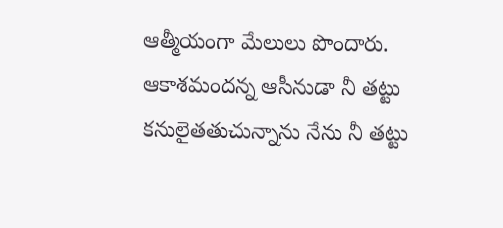ఆత్మీయంగా మేలులు పొందారు. ఆకాశమందన్న ఆసీనుడా నీ తట్టు కనులైతతుచున్నాను నేను నీ తట్టు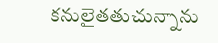కనులైతతుచున్నాను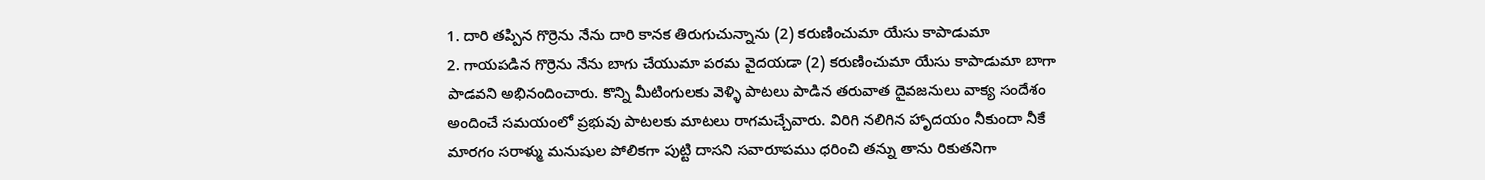1. దారి తప్పిన గొర్రెను నేను దారి కానక తిరుగుచున్నాను (2) కరుణించుమా యేసు కాపాడుమా
2. గాయపడిన గొర్రెను నేను బాగు చేయుమా పరమ వైదయడా (2) కరుణించుమా యేసు కాపాడుమా బాగా పాడవని అభినందించారు. కొన్ని మీటింగులకు వెళ్ళి పాటలు పాడిన తరువాత దైవజనులు వాక్య సందేశం అందించే సమయంలో ప్రభువు పాటలకు మాటలు రాగమచ్చేవారు. విరిగి నలిగిన హాృదయం నీకుందా నీకే మారగం సరాళ్ము మనుషుల పోలికగా పుట్టి దాసని సవారూపము ధరించి తన్ను తాను రికుతనిగా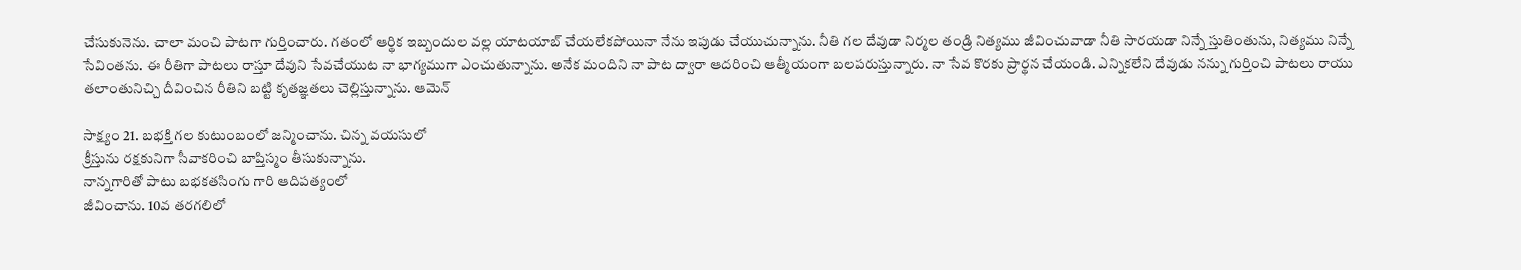చేసుకునెను. చాలా మంచి పాటగా గుర్తించారు. గతంలో ఆర్థిక ఇబ్బందుల వల్ల యాటయాబ్ చేయలేకపోయినా నేను ఇపుడు చేయుచున్నాను. నీతి గల దేవుడా నిర్మల తండ్రి నిత్యము జీవించువాడా నీతి సారయడా నిన్నే స్తుతింతును, నిత్యము నిన్నే సేవింతను. ఈ రీతిగా పాటలు రాస్తూ దేవుని సేవచేయుట నా భాగ్యముగా ఎంచుతున్నాను. అనేక మందిని నా పాట ద్వారా ఆదరించి ఆత్మీయంగా బలపరుస్తున్నారు. నా సేవ కొరకు ప్రార్థన చేయండి. ఎన్నికలేని దేవుడు నన్ను గుర్తించి పాటలు రాయు తలాంతునిచ్చి దీవించిన రీతిని బట్టి కృతజ్ఞతలు చెల్లిస్తున్నాను. ఆమెన్

సాక్ష్యం 21. బభక్తి గల కుటుంబంలో జన్మించాను. చిన్న వయసులో
క్రీస్తును రక్షకునిగా సీవాకరించి బాప్తిస్మం తీసుకున్నాను.
నాన్నగారితో పాటు బభకతసింగు గారి ఆదిపత్యంలో
జీవించాను. 10వ తరగలిలో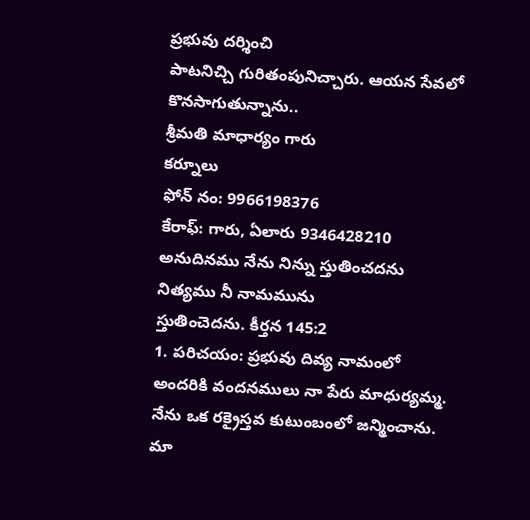ప్రభువు దర్శించి
పాటనిచ్చి గురితంపునిచ్చారు. ఆయన సేవలో
కొనసాగుతున్నాను..
శ్రీమతి మాధార్యం గారు
కర్నూలు
ఫోన్ నం: 9966198376
కేరాఫ్: గారు, ఏలారు 9346428210
అనుదినము నేను నిన్ను స్తుతించదను నిత్యము నీ నామమును
స్తుతించెదను. కీర్తన 145:2
1. పరిచయం: ప్రభువు దివ్య నామంలో అందరికి వందనములు నా పేరు మాధుర్యమ్మ. నేను ఒక రక్రైస్తవ కుటుంబంలో జన్మించాను. మా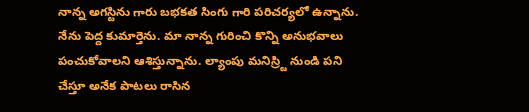నాన్న అగస్టిను గారు బభకత సింగు గారి పరిచర్యలో ఉన్నాను. నేను పెద్ద కుమార్తెను. మా నాన్న గురించి కొన్ని అనుభవాలు పంచుకోవాలని ఆశిస్తున్నాను. ల్యాంపు మనిస్ర్టి నుండి పని చేస్తూ అనేక పాటలు రాసిన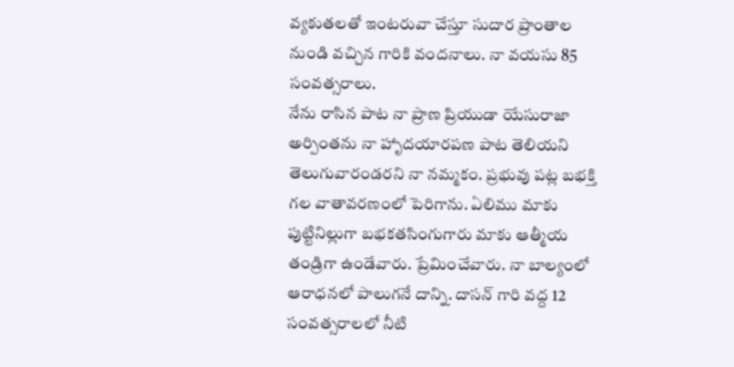వ్యకుతలతో ఇంటరువా చేస్తూ సుదార ప్రాంతాల నుండి వచ్చిన గారికి వందనాలు. నా వయసు 85 సంవత్సరాలు.
నేను రాసిన పాట నా ప్రాణ ప్రియుడా యేసురాజా అర్పింతను నా హాృదయారపణ పాట తెలియని తెలుగువారండరని నా నమ్మకం. ప్రభువు పట్ల బభక్తి గల వాతావరణంలో పెరిగాను. ఏలిము మాకు పుట్టినిల్లుగా బభకతసింగుగారు మాకు ఆత్మీయ తండ్రిగా ఉండేవారు. ప్రేమించేవారు. నా బాల్యంలో ఆరాధనలో పాలుగనే దాన్ని. దాసన్ గారి వద్ద 12 సంవత్సరాలలో నీటి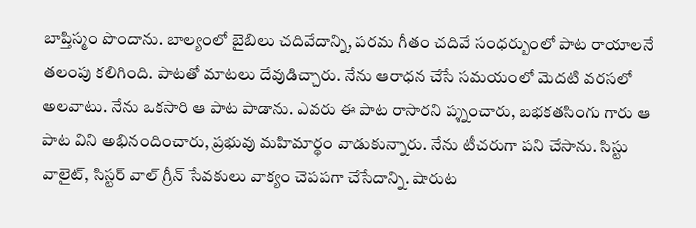బాప్తిస్మం పొందాను. బాల్యంలో బైబిలు చదివేదాన్ని, పరమ గీతం చదివే సంధర్బుంలో పాట రాయాలనే తలంపు కలిగింది. పాటతో మాటలు దేవుడిచ్చారు. నేను ఆరాధన చేసే సమయంలో వెుదటి వరసలో అలవాటు. నేను ఒకసారి ఆ పాట పాడాను. ఎవరు ఈ పాట రాసారని ప్శ్నంచారు, బభకతసింగు గారు ఆ పాట విని అభినందించారు, ప్రభువు మహిమార్థం వాడుకున్నారు. నేను టీచరుగా పని చేసాను. సిస్టు వాలైట్, సిస్టర్ వాల్ గ్రీన్ సేవకులు వాక్యం చెపపగా చేసేదాన్ని. షారుట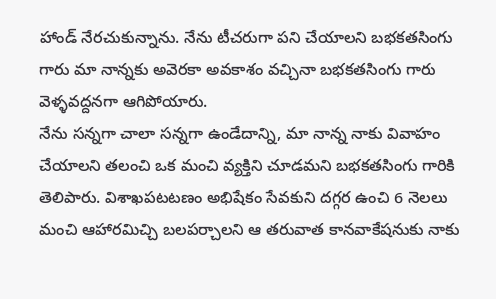హాండ్ నేరచుకున్నాను. నేను టీచరుగా పని చేయాలని బభకతసింగు గారు మా నాన్నకు అవెరకా అవకాశం వచ్చినా బభకతసింగు గారు వెళ్ళవద్దనగా ఆగిపోయారు.
నేను సన్నగా చాలా సన్నగా ఉండేదాన్ని, మా నాన్న నాకు వివాహం చేయాలని తలంచి ఒక మంచి వ్యక్తిని చూడమని బభకతసింగు గారికి తెలిపారు. విశాఖపటటణం అభిషేకం సేవకుని దగ్గర ఉంచి 6 నెలలు మంచి ఆహారమిచ్చి బలపర్చాలని ఆ తరువాత కానవాకేషనుకు నాకు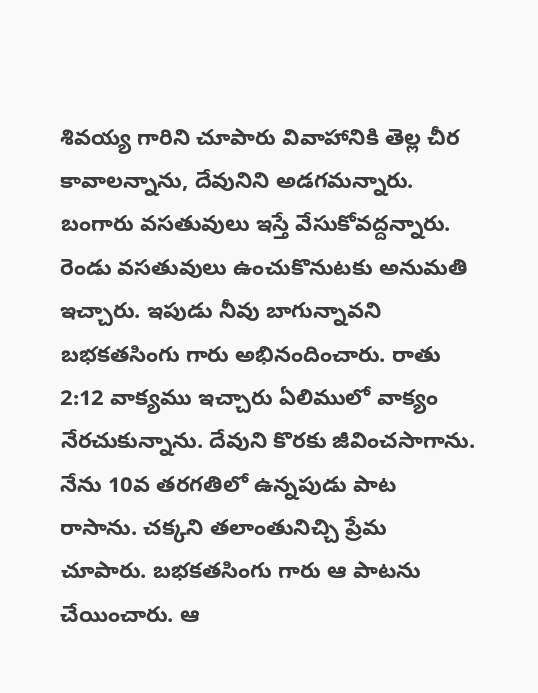శివయ్య గారిని చూపారు వివాహానికి తెల్ల చీర కావాలన్నాను, దేవునిని అడగమన్నారు. బంగారు వసతువులు ఇస్తే వేసుకోవద్దన్నారు. రెండు వసతువులు ఉంచుకొనుటకు అనుమతి ఇచ్చారు. ఇపుడు నీవు బాగున్నావని బభకతసింగు గారు అభినందించారు. రాతు 2:12 వాక్యము ఇచ్చారు ఏలిములో వాక్యం నేరచుకున్నాను. దేవుని కొరకు జీవించసాగాను. నేను 10వ తరగతిలో ఉన్నపుడు పాట రాసాను. చక్కని తలాంతునిచ్చి ప్రేమ చూపారు. బభకతసింగు గారు ఆ పాటను చేయించారు. ఆ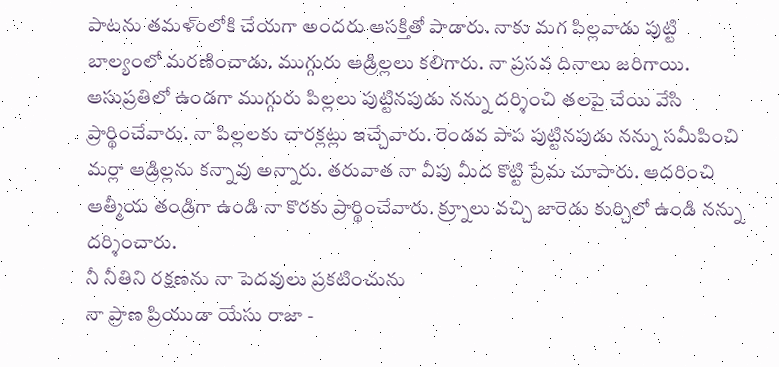పాటను తమళ్ంలోకి చేయగా అందరు ఆసక్తితో పాడారు. నాకు మగ పిల్లవాడు పుట్టి బాల్యంలో మరణించాడు. ముగ్గురు ఆడ్రిల్లలు కలిగారు. నా ప్రసవ దినాలు జరిగాయి. ఆసుప్రతిలో ఉండగా ముగ్గురు పిల్లలు పుట్టినపుడు నన్ను దర్శించి తలపై చేయి వేసి ప్రార్థించేవారు. నా పిల్లలకు చారక్లట్లు ఇచ్చేవారు. రెండవ పాప పుట్టినపుడు నన్ను సమీపించి మర్లా ఆడ్రిల్లను కన్నావు అన్నారు. తరువాత నా వీపు మీద కొట్టి ప్రేమ చూపారు. ఆదరించి ఆత్మీయ తండ్రిగా ఉండి నా కొరకు ప్రార్థించేవారు. క్ర్నూలు వచ్చి జారెడు కుర్చిలో ఉండి నన్ను దర్శించారు.
నీ నీతిని రక్షణను నా పెదవులు ప్రకటించును
నా ప్రాణ ప్రియుడా యేసు రాజా -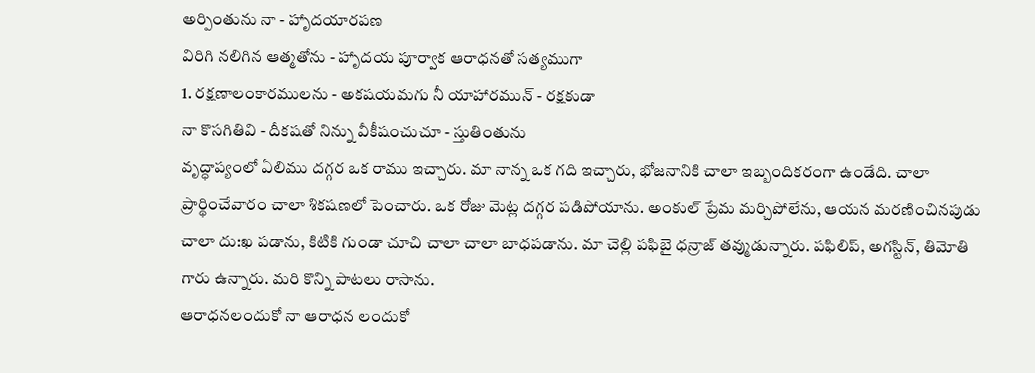అర్పింతును నా - హాృదయారపణ
విరిగి నలిగిన ఆత్మతోను - హాృదయ పూర్వాక ఆరాధనతో సత్యముగా
1. రక్షణాలంకారములను - అకషయమగు నీ యాహారమున్ - రక్షకుడా
నా కొసగితివి - దీకషతో నిన్ను వీకీషంచుచూ - స్తుతింతును
వృద్ధాప్యంలో ఏలిము దగ్గర ఒక రాము ఇచ్చారు. మా నాన్న ఒక గది ఇచ్చారు, భోజనానికి చాలా ఇబ్బందికరంగా ఉండేది. చాలా ప్రార్థించేవారం చాలా శికషణలో పెంచారు. ఒక రోజు వెుట్ల దగ్గర పడిపోయాను. అంకుల్ ప్రేమ మర్చిపోలేను, ఆయన మరణించినపుడు చాలా దు:ఖ పడాను, కిటికి గుండా చూచి చాలా చాలా బాధపడాను. మా చెల్లి పఫిబై ధన్రాజ్ తవ్ముడున్నారు. పఫిలిప్, అగస్టిన్, తిమోతి గారు ఉన్నారు. మరి కొన్ని పాటలు రాసాను.
ఆరాధనలందుకో నా ఆరాధన లందుకో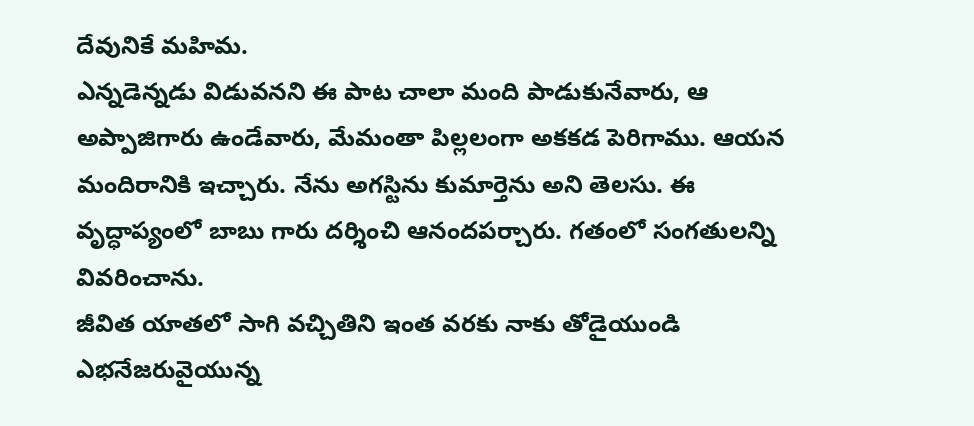దేవునికే మహిమ.
ఎన్నడెన్నడు విడువనని ఈ పాట చాలా మంది పాడుకునేవారు, ఆ అప్పాజిగారు ఉండేవారు, మేమంతా పిల్లలంగా అకకడ పెరిగాము. ఆయన మందిరానికి ఇచ్చారు. నేను అగస్టిను కుమార్తెను అని తెలసు. ఈ వృద్ధాప్యంలో బాబు గారు దర్శించి ఆనందపర్చారు. గతంలో సంగతులన్ని వివరించాను.
జీవిత యాతలో సాగి వచ్చితిని ఇంత వరకు నాకు తోడైయుండి
ఎభనేజరువైయున్న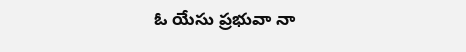ఓ యేసు ప్రభువా నా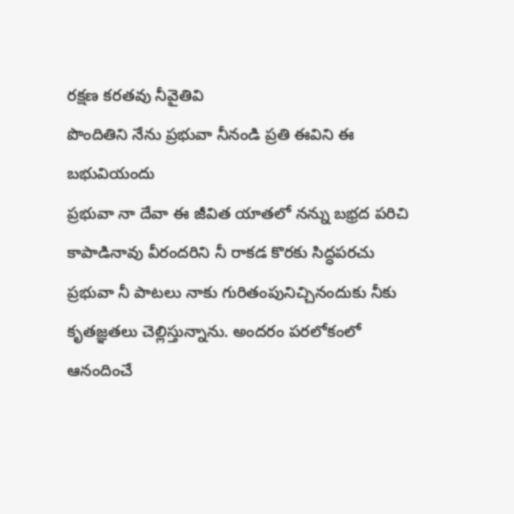రక్షణ కరతవు నీవైతివి
పొందితిని నేను ప్రభువా నీనండి ప్రతి ఈవిని ఈ బభువియందు
ప్రభువా నా దేవా ఈ జీవిత యాతలో నన్ను బభ్రద పరిచి కాపాడినావు వీరందరిని నీ రాకడ కొరకు సిద్ధపరచు ప్రభువా నీ పాటలు నాకు గురితంపునిచ్చినందుకు నీకు కృతజ్ఞతలు చెల్లిస్తున్నాను. అందరం పరలోకంలో ఆనందించే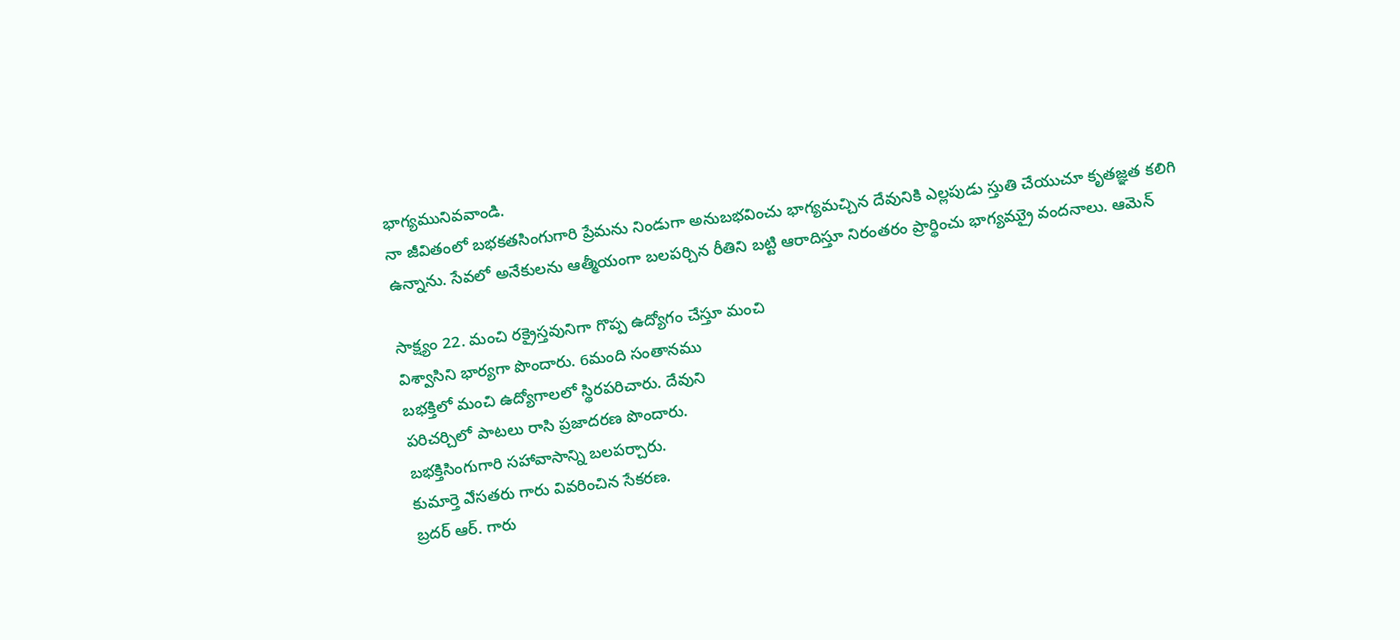భాగ్యమునివవాండి.
నా జీవితంలో బభకతసింగుగారి ప్రేమను నిండుగా అనుబభవించు భాగ్యమచ్చిన దేవునికి ఎల్లపుడు స్తుతి చేయుచూ కృతజ్ఞత కలిగి ఉన్నాను. సేవలో అనేకులను ఆత్మీయంగా బలపర్చిన రీతిని బట్టి ఆరాదిస్తూ నిరంతరం ప్రార్థించు భాగ్యమ్రుై వందనాలు. ఆమెన్

సాక్ష్యం 22. మంచి రక్రైస్తవునిగా గొప్ప ఉద్యోగం చేస్తూ మంచి
విశ్వాసిని భార్యగా పొందారు. 6మంది సంతానము
బభక్తిలో మంచి ఉద్యోగాలలో స్థిరపరిచారు. దేవుని
పరిచర్చిలో పాటలు రాసి ప్రజాదరణ పొందారు.
బభక్తిసింగుగారి సహావాసాన్ని బలపర్చారు.
కుమార్తె ఎేసతరు గారు వివరించిన సేకరణ.
బ్రదర్ ఆర్. గారు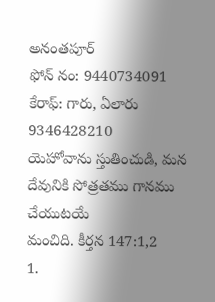అనంతపూర్
ఫోన్ నం: 9440734091
కేరాఫ్: గారు, ఏలారు 9346428210
యెహోవాను స్తుతించుడి, మన దేవునికి సోత్రతము గానము చేయుటయే
మంచిది. కీర్తన 147:1,2
1.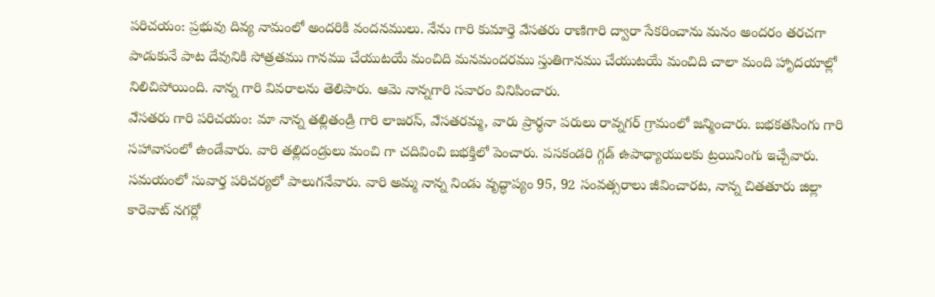పరిచయం: ప్రభువు దివ్య నామంలో అందరికి వందనములు. నేను గారి కుమార్తె ఎేసతరు రాణిగారి ద్వారా సేకరించాను మనం అందరం తరచగా పాడుకునే పాట దేవునికి సోత్రతము గానము చేయుటయే మంచిది మనమందరము స్తుతిగానము చేయుటయే మంచిది చాలా మంది హాృదయాల్లో నిలిచిపోయింది. నాన్న గారి వివరాలను తెలిపారు. ఆమె నాన్నగారి సవారం వినిపించారు.
ఎేసతరు గారి పరిచయం: మా నాన్న తల్లితండ్రి గారి లాజరస్, ఎేసతరమ్మ, వారు ప్రార్థనా పరులు రావ్నగర్ గ్రామంలో జన్మించారు. బభకతసింగు గారి సహావాసంలో ఉండేవారు. వారి తల్లిదండ్రులు మంచి గా చదివించి బభక్తిలో పెంచారు. పసకండరి గ్గడ్ ఉపాధ్యాయులకు ట్రయినింగు ఇచ్చేవారు. సమయంలో సువార్త పరిచర్యలో పాలుగనేవారు. వారి అమ్మ నాన్న నిండు వృద్ధాప్యం 95, 92 సంవత్సరాలు జీవించారట, నాన్న చితతూరు జిల్లా కారెవాట్ నగర్లో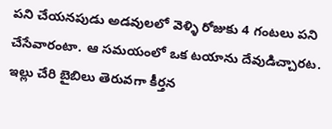పని చేయనపుడు అడవులలో వెళ్ళి రోజుకు 4 గంటలు పని చేసేవారంటా. ఆ సమయంలో ఒక టయాను దేవుడిచ్చారట. ఇల్లు చేరి బైబిలు తెరువగా కీర్తన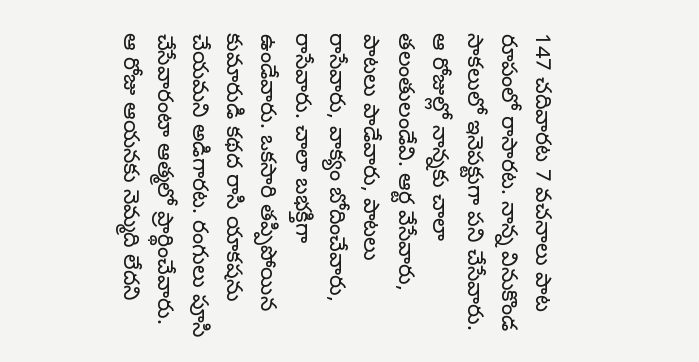147 చదివారట 7 వచనాలు పాట రూపంలో రాసారట. నాన్న వినుకొండ సాకలులో ఇనెపక్టుగా పని చేసేవారు.
ఆ రోజుల్లో నాన్నకు చాలా తలంతులండేవి. ఆర్ట వేసేవారు, పాటలు పాడేవారు, పాటలు రాసేవారు, వాక్యం బోదించేవారు, రాసేవారు. చాలా బభక్తిగా ఉండేవారు. ఒకసారి తప్పిపోయిన కుమారుడి కథద రాసి యాకషను చేయమని అడిగారట. రంగులు పూసి చేసేవారంటా ఆత్మలో ప్రార్థించేవారు. ఆ రోజు ఆయనకు నెమ్మది లేదని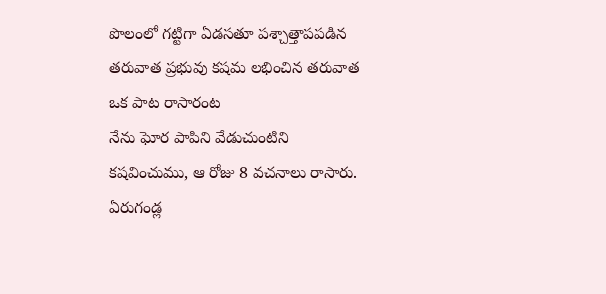పొలంలో గట్టిగా ఏడసతూ పశ్చాత్తాపపడిన తరువాత ప్రభువు కషమ లభించిన తరువాత ఒక పాట రాసారంట
నేను ఘోర పాపిని వేడుచుంటిని కషవించుము, ఆ రోజు 8 వచనాలు రాసారు. ఏరుగండ్ల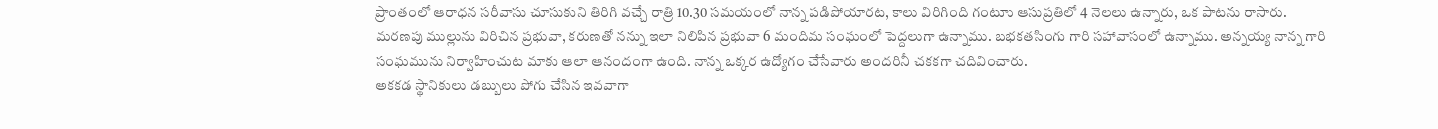ప్రాంతంలో ఆరాధన సరీవాసు చూసుకుని తిరిగి వచ్చే రాత్రి 10.30 సమయంలో నాన్న పడిపోయారట, కాలు విరిగింది గంటూు ఆసుప్రతిలో 4 నెలలు ఉన్నారు, ఒక పాటను రాసారు.
మరణపు ముల్లును విరిచిన ప్రభువా, కరుణతో నన్ను ఇలా నిలిపిన ప్రభువా 6 మందిమ సంఘంలో పెద్దలుగా ఉన్నాము. బభకతసింగు గారి సహావాసంలో ఉన్నాము. అన్నయ్య నాన్న గారి సంఘమును నిర్వాహించుట మాకు ఆలా ఆనందంగా ఉంది. నాన్న ఒక్కర ఉద్యోగం చేసేవారు అందరినీ చకకగా చదివించారు.
అకకడ స్థానికులు డబ్బులు పోగు చేసిన ఇవవాగా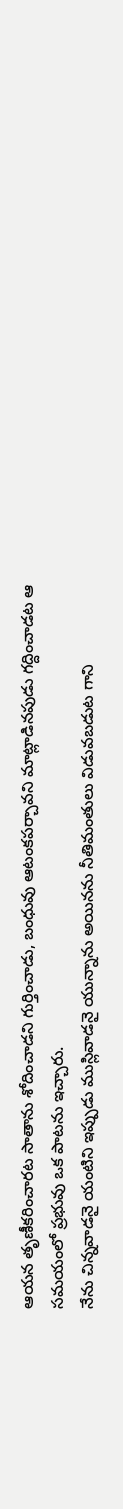ఆయన తృణీకరించారట సాతాను శోదించాడని గుర్తించాడు, బంధువు ఆటంకపర్చావని మాట్లాడినపుడు గద్దించాడట ఆ సమయంలో ప్రభువు ఒక పాటను ఇచ్చారు.
నేను చిన్నవాడనై యంటిని ఇప్పుడు ముస్లివాడనై యున్నాను అయినను నీతిమంతులు విడువబడుట గాని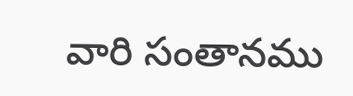వారి సంతానము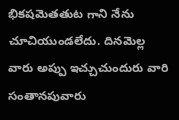భికషవెుతతుట గాని నేను చూచియుండలేదు. దినవెుల్ల వారు అప్పు ఇచ్చుచుందురు వారి సంతానపువారు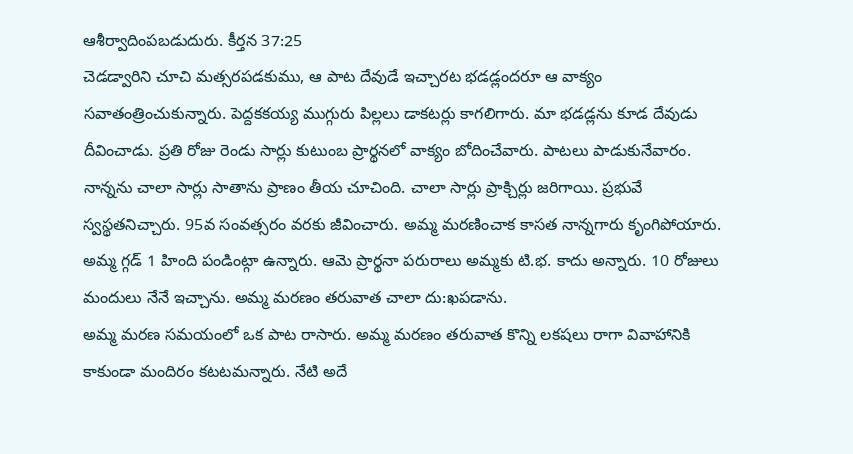ఆశీర్వాదింపబడుదురు. కీర్తన 37:25
చెడడ్వారిని చూచి మత్సరపడకుము, ఆ పాట దేవుడే ఇచ్చారట భడడ్లందరూ ఆ వాక్యం సవాతంత్రించుకున్నారు. పెద్దకకయ్య ముగ్గురు పిల్లలు డాకటర్లు కాగలిగారు. మా భడడ్లను కూడ దేవుడు దీవించాడు. ప్రతి రోజు రెండు సార్లు కుటుంబ ప్రార్థనలో వాక్యం బోదించేవారు. పాటలు పాడుకునేవారం. నాన్నను చాలా సార్లు సాతాను ప్రాణం తీయ చూచింది. చాలా సార్లు ప్రాక్చిర్లు జరిగాయి. ప్రభువే స్వస్థతనిచ్చారు. 95వ సంవత్సరం వరకు జీవించారు. అమ్మ మరణించాక కాసత నాన్నగారు కృంగిపోయారు. అమ్మ గ్గడ్ 1 హింది పండింట్గా ఉన్నారు. ఆమె ప్రార్థనా పరురాలు అమ్మకు టి.భ. కాదు అన్నారు. 10 రోజులు మందులు నేనే ఇచ్చాను. అమ్మ మరణం తరువాత చాలా దు:ఖపడాను.
అమ్మ మరణ సమయంలో ఒక పాట రాసారు. అమ్మ మరణం తరువాత కొన్ని లకషలు రాగా వివాహానికి కాకుండా మందిరం కటటమన్నారు. నేటి అదే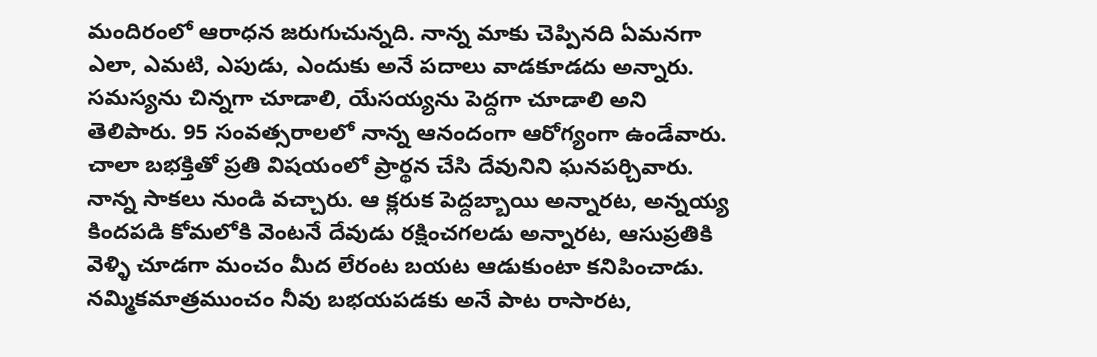మందిరంలో ఆరాధన జరుగుచున్నది. నాన్న మాకు చెప్పినది ఏమనగా ఎలా, ఎమటి, ఎపుడు, ఎందుకు అనే పదాలు వాడకూడదు అన్నారు. సమస్యను చిన్నగా చూడాలి, యేసయ్యను పెద్దగా చూడాలి అని తెలిపారు. 95 సంవత్సరాలలో నాన్న ఆనందంగా ఆరోగ్యంగా ఉండేవారు. చాలా బభక్తితో ప్రతి విషయంలో ప్రార్థన చేసి దేవునిని ఘనపర్చివారు. నాన్న సాకలు నుండి వచ్చారు. ఆ క్లరుక పెద్దబ్బాయి అన్నారట, అన్నయ్య కిందపడి కోమలోకి వెంటనే దేవుడు రక్షించగలడు అన్నారట, ఆసుప్రతికి వెళ్ళి చూడగా మంచం మీద లేరంట బయట ఆడుకుంటా కనిపించాడు.
నమ్మికమాత్రముంచం నీవు బభయపడకు అనే పాట రాసారట,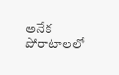అనేక పోరాటాలలో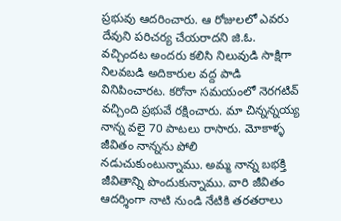ప్రభువు ఆదరించారు. ఆ రోజులలో ఎవరు దేవుని పరిచర్య చేయరాదని జి.ఓ. వచ్చిందట అందరు కలిసి నిలువుడి సాక్షిగా నిలవబడి అదికారుల వద్ద పాడి వినిపించారట. కరోనా సమయంలో నెరగటివ్ వచ్చింది ప్రభువే రక్షించారు. మా చిన్నన్నయ్య నాన్న వలై 70 పాటలు రాసారు. మోకాళ్ళ జీవితం నాన్నను పోలి నడుచుకుంటున్నాము. అమ్మ నాన్న బభక్తి జీవితాన్ని పొందుకున్నాము. వారి జీవితం ఆదర్శింగా నాటి నుండి నేటికి తరతరాలు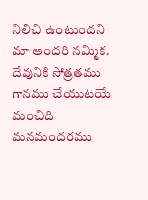నిలిచి ఉంటుందని మా అందరి నమ్మిక.
దేవునికి సోత్రతము గానము చేయుటయే మంచిది
మనమందరము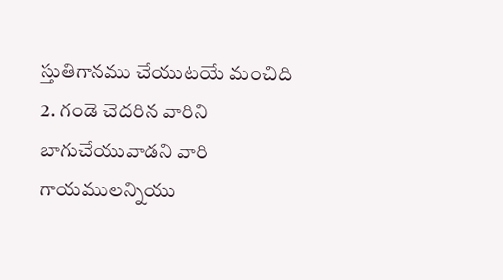స్తుతిగానము చేయుటయే మంచిది
2. గండె చెదరిన వారిని బాగుచేయువాడని వారి గాయములన్నియు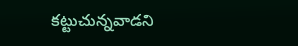కట్టుచున్నవాడని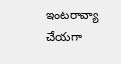ఇంటరావ్యా చేయగా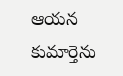ఆయన కుమార్తెను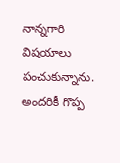నాన్నగారి విషయాలు పంచుకున్నాను. అందరికీ గొప్ప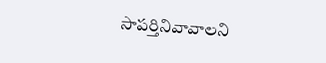సాపర్తినివావాలని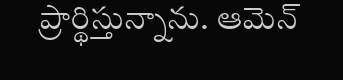ప్రార్థిస్తున్నాను. ఆమెన్